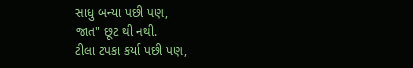સાધુ બન્યા પછી પણ,
જાત" છૂટ થી નથી.
ટીલા ટપકા કર્યા પછી પણ,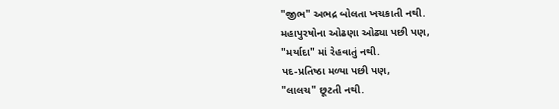"જીભ" અભદ્ર બોલતા ખચકાતી નથી.
મહાપુરષોના ઓઢણા ઓઢ્યા પછી પણ,
"મર્યાદા" માં રેહવાતું નથી.
પદ-પ્રતિષ્ઠા મળ્યા પછી પણ,
"લાલચ" છૂટતી નથી.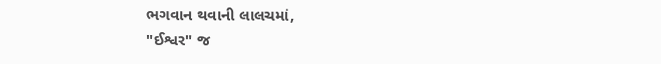ભગવાન થવાની લાલચમાં,
"ઈશ્વર" જ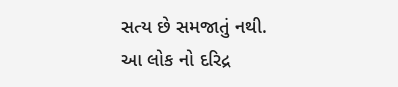સત્ય છે સમજાતું નથી.
આ લોક નો દરિદ્ર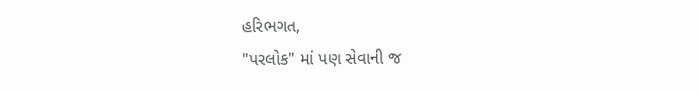હરિભગત,
"પરલોક" માં પણ સેવાની જ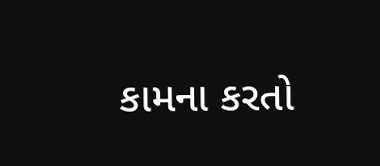કામના કરતો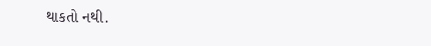થાકતો નથી.